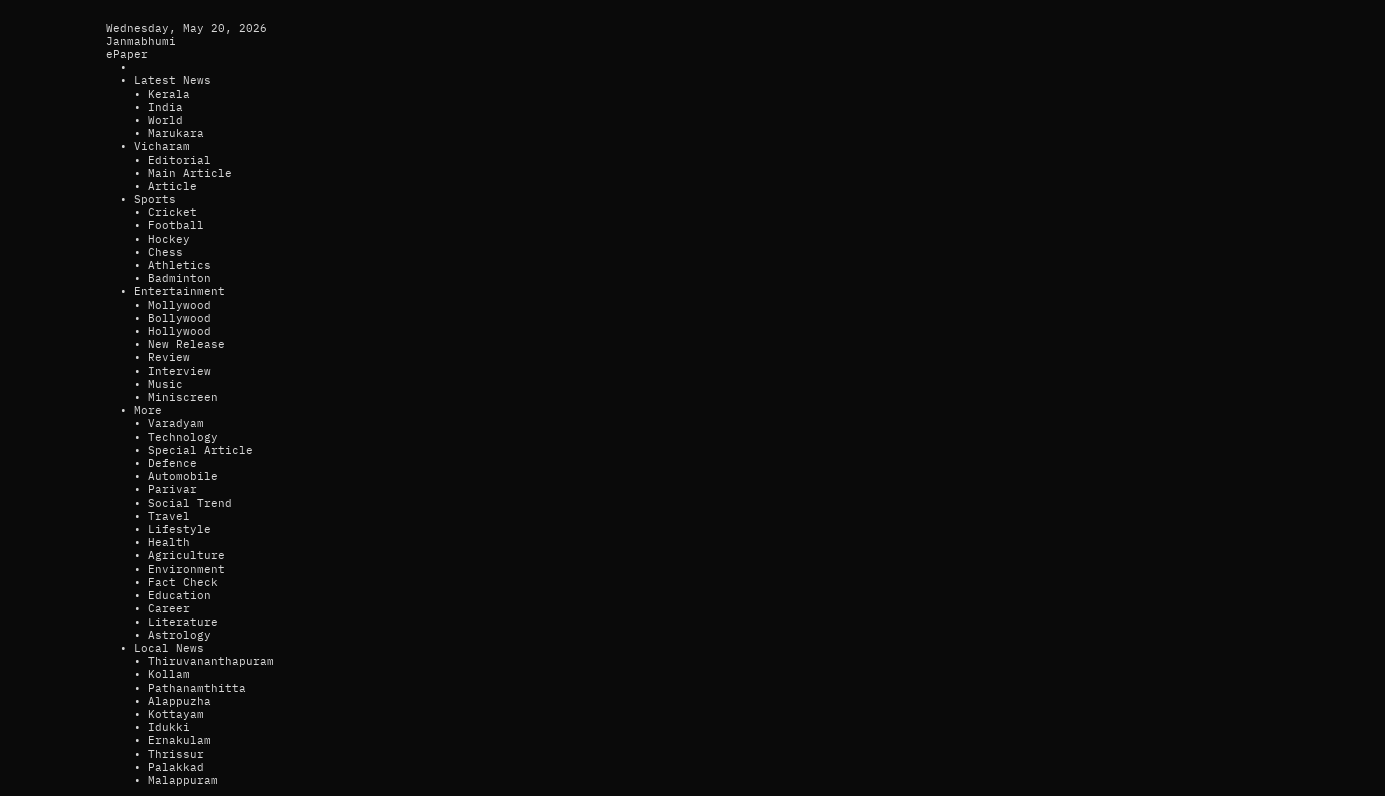Wednesday, May 20, 2026
Janmabhumi
ePaper
  •
  • Latest News
    • Kerala
    • India
    • World
    • Marukara
  • Vicharam
    • Editorial
    • Main Article
    • Article
  • Sports
    • Cricket
    • Football
    • Hockey
    • Chess
    • Athletics
    • Badminton
  • Entertainment
    • Mollywood
    • Bollywood
    • Hollywood
    • New Release
    • Review
    • Interview
    • Music
    • Miniscreen
  • More
    • Varadyam
    • Technology
    • Special Article
    • Defence
    • Automobile
    • Parivar
    • Social Trend
    • Travel
    • Lifestyle
    • Health
    • Agriculture
    • Environment
    • Fact Check
    • Education
    • Career
    • Literature
    • Astrology
  • Local News
    • Thiruvananthapuram
    • Kollam
    • Pathanamthitta
    • Alappuzha
    • Kottayam
    • Idukki
    • Ernakulam
    • Thrissur
    • Palakkad
    • Malappuram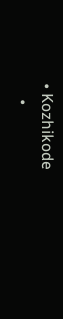• Kozhikode
    •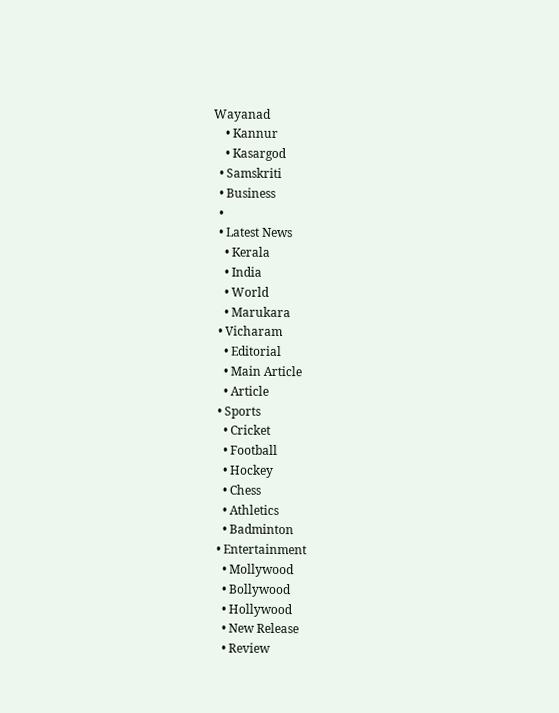Wayanad
    • Kannur
    • Kasargod
  • Samskriti
  • Business
  •
  • Latest News
    • Kerala
    • India
    • World
    • Marukara
  • Vicharam
    • Editorial
    • Main Article
    • Article
  • Sports
    • Cricket
    • Football
    • Hockey
    • Chess
    • Athletics
    • Badminton
  • Entertainment
    • Mollywood
    • Bollywood
    • Hollywood
    • New Release
    • Review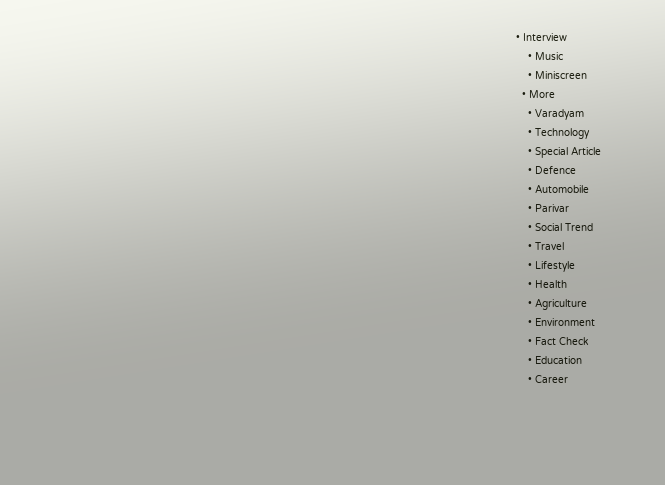• Interview
    • Music
    • Miniscreen
  • More
    • Varadyam
    • Technology
    • Special Article
    • Defence
    • Automobile
    • Parivar
    • Social Trend
    • Travel
    • Lifestyle
    • Health
    • Agriculture
    • Environment
    • Fact Check
    • Education
    • Career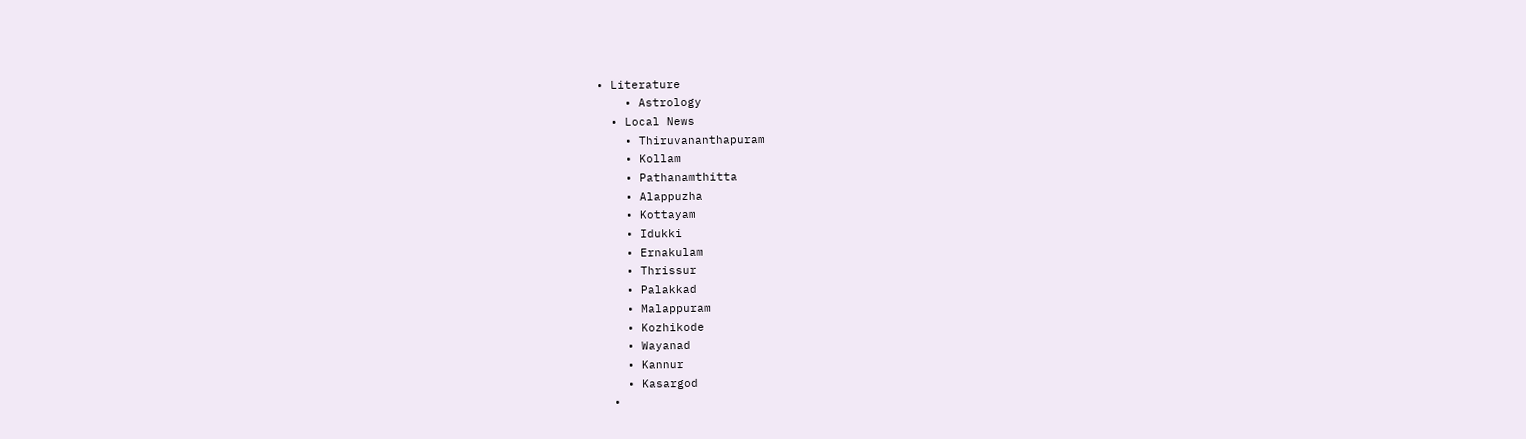• Literature
    • Astrology
  • Local News
    • Thiruvananthapuram
    • Kollam
    • Pathanamthitta
    • Alappuzha
    • Kottayam
    • Idukki
    • Ernakulam
    • Thrissur
    • Palakkad
    • Malappuram
    • Kozhikode
    • Wayanad
    • Kannur
    • Kasargod
  •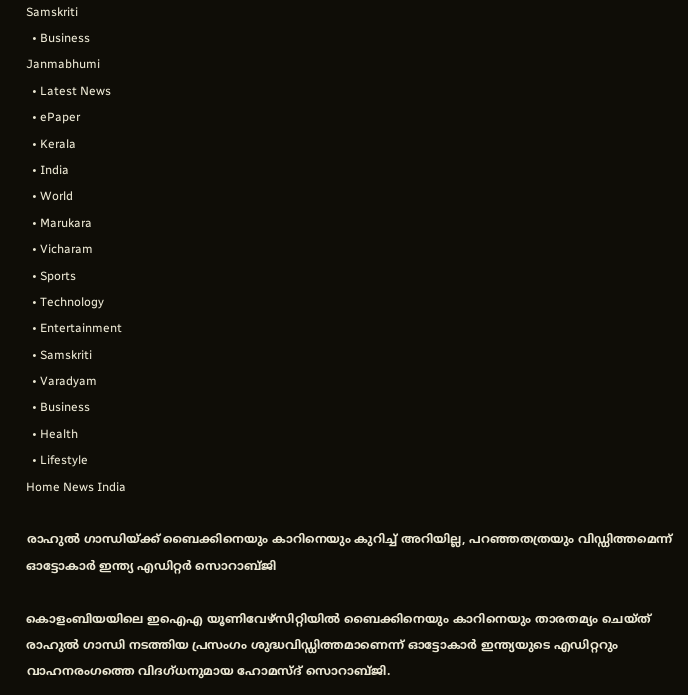Samskriti
  • Business
Janmabhumi
  • Latest News
  • ePaper
  • Kerala
  • India
  • World
  • Marukara
  • Vicharam
  • Sports
  • Technology
  • Entertainment
  • Samskriti
  • Varadyam
  • Business
  • Health
  • Lifestyle
Home News India

രാഹുല്‍ ഗാന്ധിയ്‌ക്ക് ബൈക്കിനെയും കാറിനെയും കുറിച്ച് അറിയില്ല, പറഞ്ഞതത്രയും വിഡ്ഡിത്തമെന്ന് ഓട്ടോകാര്‍ ഇന്ത്യ എഡിറ്റര്‍ സൊറാബ്ജി

കൊളംബിയയിലെ ഇഐഎ യൂണിവേഴ്സിറ്റിയില്‍ ബൈക്കിനെയും കാറിനെയും താരതമ്യം ചെയ്ത് രാഹുല്‍ ഗാന്ധി നടത്തിയ പ്രസംഗം ശുദ്ധവിഡ്ഡിത്തമാണെന്ന് ഓട്ടോകാര്‍ ഇന്ത്യയുടെ എഡിറ്ററും വാഹനരംഗത്തെ വിദഗ്ധനുമായ ഹോമസ്ദ് സൊറാബ്ജി.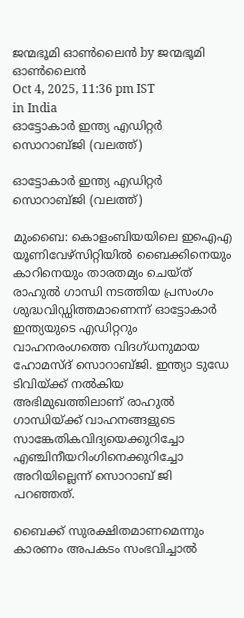ജന്മഭൂമി ഓണ്‍ലൈന്‍ by ജന്മഭൂമി ഓണ്‍ലൈന്‍
Oct 4, 2025, 11:36 pm IST
in India
ഓട്ടോകാര്‍ ഇന്ത്യ എഡിറ്റര്‍ സൊറാബ്ജി (വലത്ത്)

ഓട്ടോകാര്‍ ഇന്ത്യ എഡിറ്റര്‍ സൊറാബ്ജി (വലത്ത്)

മുംബൈ: കൊളംബിയയിലെ ഇഐഎ യൂണിവേഴ്സിറ്റിയില്‍ ബൈക്കിനെയും കാറിനെയും താരതമ്യം ചെയ്ത് രാഹുല്‍ ഗാന്ധി നടത്തിയ പ്രസംഗം ശുദ്ധവിഡ്ഡിത്തമാണെന്ന് ഓട്ടോകാര്‍ ഇന്ത്യയുടെ എഡിറ്ററും വാഹനരംഗത്തെ വിദഗ്ധനുമായ ഹോമസ്ദ് സൊറാബ്ജി. ഇന്ത്യാ ടുഡേ ടിവിയ്‌ക്ക് നല്‍കിയ അഭിമുഖത്തിലാണ് രാഹുല്‍ ഗാന്ധിയ്‌ക്ക് വാഹനങ്ങളുടെ സാങ്കേതികവിദ്യയെക്കുറിച്ചോ എഞ്ചിനീയറിംഗിനെക്കുറിച്ചോ അറിയില്ലെന്ന് സൊറാബ് ജി പറഞ്ഞത്.

ബൈക്ക് സുരക്ഷിതമാണമെന്നും കാരണം അപകടം സംഭവിച്ചാല്‍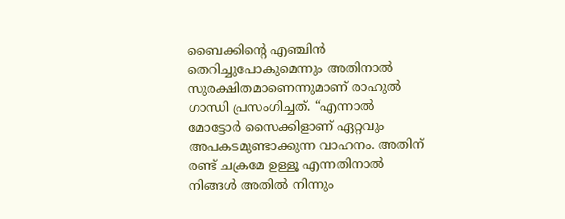ബൈക്കിന്റെ എഞ്ചിന്‍ തെറിച്ചുപോകുമെന്നും അതിനാല്‍ സുരക്ഷിതമാണെന്നുമാണ് രാഹുല്‍ ഗാന്ധി പ്രസംഗിച്ചത്. “എന്നാല്‍ മോട്ടോര്‍ സൈക്കിളാണ് ഏറ്റവും അപകടമുണ്ടാക്കുന്ന വാഹനം. അതിന് രണ്ട് ചക്രമേ ഉള്ളൂ എന്നതിനാല്‍ നിങ്ങള്‍ അതില്‍ നിന്നും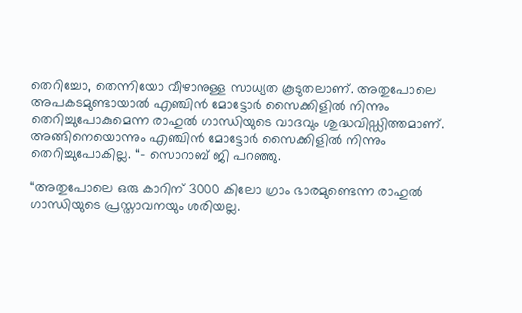തെറിച്ചോ, തെന്നിയോ വീഴാനുള്ള സാധ്യത കൂടുതലാണ്. അതുപോലെ അപകടമുണ്ടായാല്‍ എഞ്ചിന്‍ മോട്ടോര്‍ സൈക്കിളില്‍ നിന്നും തെറിച്ചുപോകുമെന്ന രാഹുല്‍ ഗാന്ധിയുടെ വാദവും ശുദ്ധവിഡ്ഡിത്തമാണ്. അങ്ങിനെയൊന്നും എഞ്ചിന്‍ മോട്ടോര്‍ സൈക്കിളില്‍ നിന്നും തെറിച്ചുപോകില്ല. “- സൊറാബ് ജി പറഞ്ഞു.

“അതുപോലെ ഒരു കാറിന് 3000 കിലോ ഗ്രാം ഭാരമുണ്ടെന്ന രാഹുല്‍ ഗാന്ധിയുടെ പ്രസ്താവനയും ശരിയല്ല.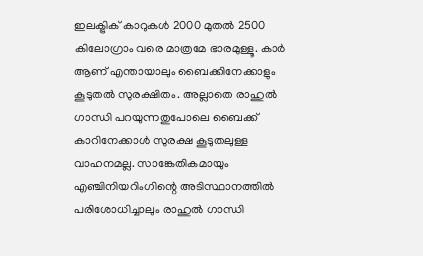ഇലക്ട്രിക് കാറുകള്‍ 2000 മുതല്‍ 2500 കിലോഗ്രാം വരെ മാത്രമേ ഭാരമുള്ളൂ. കാര്‍ ആണ് എന്തായാലും ബൈക്കിനേക്കാളും കൂടുതല്‍ സുരക്ഷിതം. അല്ലാതെ രാഹുല്‍ ഗാന്ധി പറയുന്നതുപോലെ ബൈക്ക് കാറിനേക്കാള്‍ സുരക്ഷ കൂടുതലുള്ള വാഹനമല്ല. സാങ്കേതികമായും എഞ്ചിനിയറിംഗിന്റെ അടിസ്ഥാനത്തില്‍ പരിശോധിച്ചാലും രാഹുല്‍ ഗാന്ധി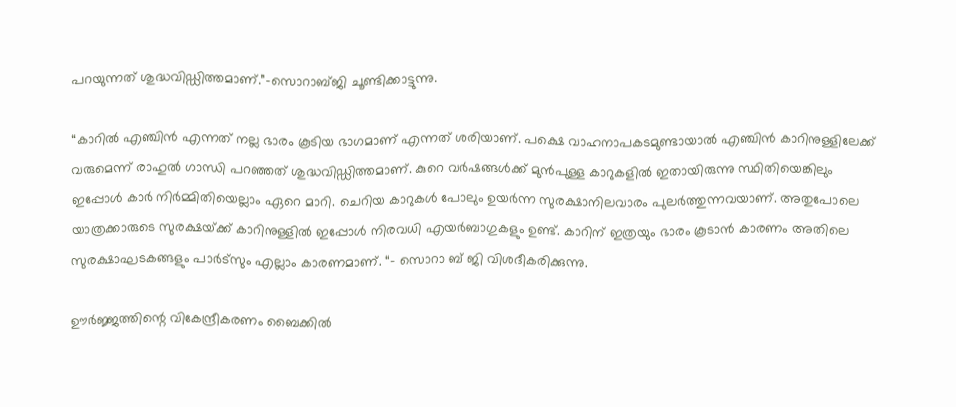പറയുന്നത് ശുദ്ധവിഡ്ഡിത്തമാണ്.”-സൊറാബ്ജി ചൂണ്ടിക്കാട്ടുന്നു.

“കാറില്‍ എഞ്ചിന്‍ എന്നത് നല്ല ഭാരം കൂടിയ ഭാഗമാണ് എന്നത് ശരിയാണ്. പക്ഷെ വാഹനാപകടമുണ്ടായാല്‍ എഞ്ചിന്‍ കാറിനുള്ളിലേക്ക് വരുമെന്ന് രാഹുല്‍ ഗാന്ധി പറഞ്ഞത് ശുദ്ധവിഡ്ഡിത്തമാണ്. കുറെ വര്‍ഷങ്ങള്‍ക്ക് മുന്‍പുള്ള കാറുകളില്‍ ഇതായിരുന്നു സ്ഥിതിയെങ്കിലും ഇപ്പോള്‍ കാര്‍ നിര്‍മ്മിതിയെല്ലാം ഏറെ മാറി. ചെറിയ കാറുകള്‍ പോലും ഉയര്‍ന്ന സുരക്ഷാനിലവാരം പുലര്‍ത്തുന്നവയാണ്. അതുപോലെ യാത്രക്കാരുടെ സുരക്ഷയ്‌ക്ക് കാറിനുള്ളില്‍ ഇപ്പോള്‍ നിരവധി എയര്‍ബാഗുകളും ഉണ്ട്. കാറിന് ഇത്രയും ഭാരം കൂടാന്‍ കാരണം അതിലെ സുരക്ഷാഘടകങ്ങളും പാര്‍ട്സും എല്ലാം കാരണമാണ്. “- സൊറാ ബ് ജി വിശദീകരിക്കുന്നു.

ഊര്‍ജ്ജത്തിന്റെ വികേന്ദ്രീകരണം ബൈക്കില്‍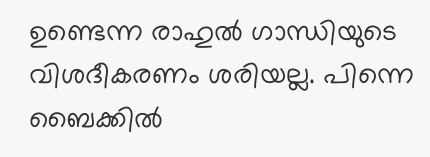ഉണ്ടെന്ന രാഹുല്‍ ഗാന്ധിയുടെ വിശദീകരണം ശരിയല്ല. പിന്നെ ബൈക്കില്‍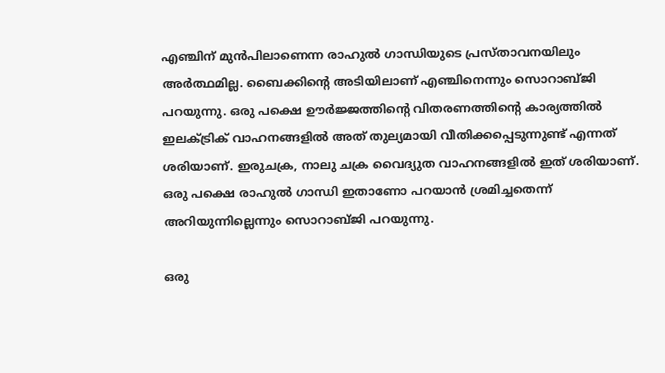എഞ്ചിന് മുന്‍പിലാണെന്ന രാഹുല്‍ ഗാന്ധിയുടെ പ്രസ്താവനയിലും അര്‍ത്ഥമില്ല. ബൈക്കിന്റെ അടിയിലാണ് എഞ്ചിനെന്നും സൊറാബ്ജി പറയുന്നു. ഒരു പക്ഷെ ഊര്‍ജ്ജത്തിന്റെ വിതരണത്തിന്റെ കാര്യത്തില്‍ ഇലക്ട്രിക് വാഹനങ്ങളില്‍ അത് തുല്യമായി വീതിക്കപ്പെടുന്നുണ്ട് എന്നത് ശരിയാണ്. ഇരുചക്ര, നാലു ചക്ര വൈദ്യുത വാഹനങ്ങളില്‍ ഇത് ശരിയാണ്. ഒരു പക്ഷെ രാഹുല്‍ ഗാന്ധി ഇതാണോ പറയാന്‍ ശ്രമിച്ചതെന്ന് അറിയുന്നില്ലെന്നും സൊറാബ്ജി പറയുന്നു.

ഒരു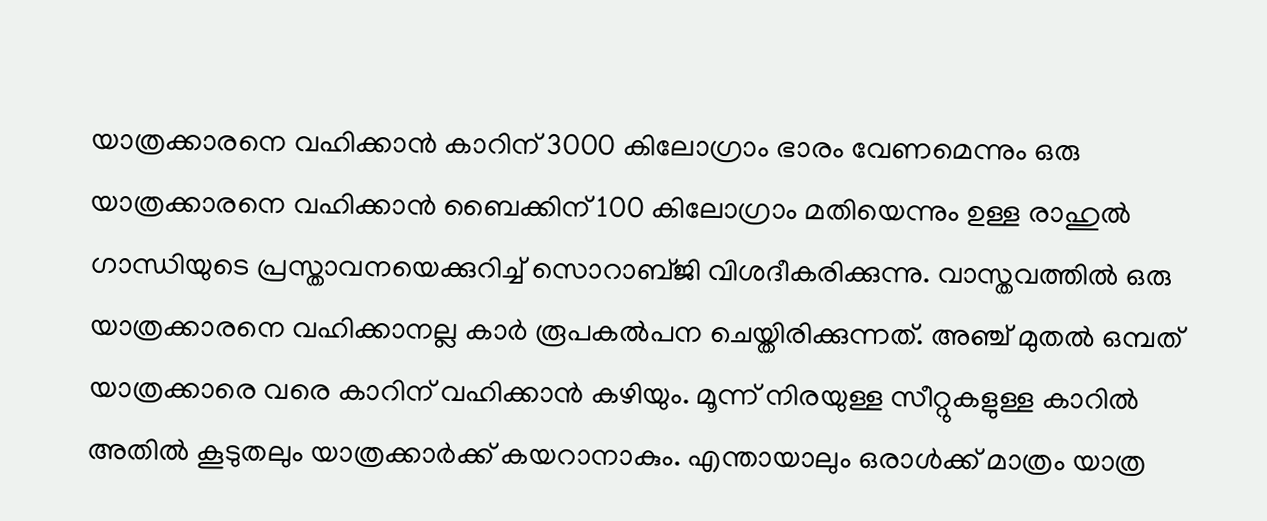യാത്രക്കാരനെ വഹിക്കാന്‍ കാറിന് 3000 കിലോഗ്രാം ഭാരം വേണമെന്നും ഒരു യാത്രക്കാരനെ വഹിക്കാന്‍ ബൈക്കിന് 100 കിലോഗ്രാം മതിയെന്നും ഉള്ള രാഹുല്‍ ഗാന്ധിയുടെ പ്രസ്താവനയെക്കുറിച്ച് സൊറാബ്ജി വിശദീകരിക്കുന്നു. വാസ്തവത്തില്‍ ഒരു യാത്രക്കാരനെ വഹിക്കാനല്ല കാര്‍ രൂപകല്‍പന ചെയ്തിരിക്കുന്നത്. അഞ്ച് മുതല്‍ ഒമ്പത് യാത്രക്കാരെ വരെ കാറിന് വഹിക്കാന്‍ കഴിയും. മൂന്ന് നിരയുള്ള സീറ്റുകളുള്ള കാറില്‍ അതില്‍ കൂടുതലും യാത്രക്കാര്‍ക്ക് കയറാനാകും. എന്തായാലും ഒരാള്‍ക്ക് മാത്രം യാത്ര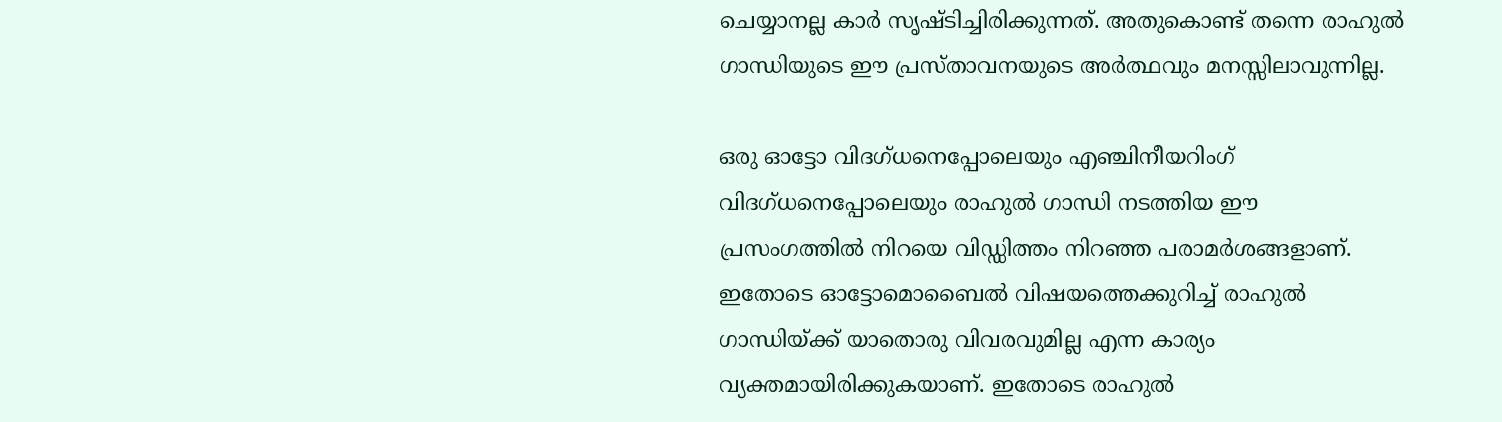ചെയ്യാനല്ല കാര്‍ സൃഷ്ടിച്ചിരിക്കുന്നത്. അതുകൊണ്ട് തന്നെ രാഹുല്‍ ഗാന്ധിയുടെ ഈ പ്രസ്താവനയുടെ അര്‍ത്ഥവും മനസ്സിലാവുന്നില്ല.

ഒരു ഓട്ടോ വിദഗ്ധനെപ്പോലെയും എഞ്ചിനീയറിംഗ് വിദഗ്ധനെപ്പോലെയും രാഹുല്‍ ഗാന്ധി നടത്തിയ ഈ പ്രസംഗത്തില്‍ നിറയെ വിഡ്ഡിത്തം നിറഞ്ഞ പരാമര്‍ശങ്ങളാണ്. ഇതോടെ ഓട്ടോമൊബൈല്‍ വിഷയത്തെക്കുറിച്ച് രാഹുല്‍ ഗാന്ധിയ്‌ക്ക് യാതൊരു വിവരവുമില്ല എന്ന കാര്യം വ്യക്തമായിരിക്കുകയാണ്. ഇതോടെ രാഹുല്‍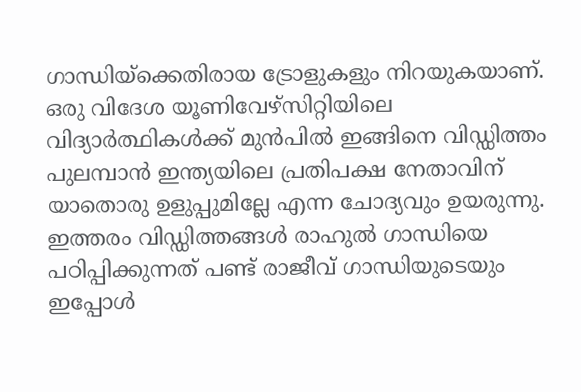ഗാന്ധിയ്‌ക്കെതിരായ ട്രോളുകളും നിറയുകയാണ്. ഒരു വിദേശ യൂണിവേഴ്സിറ്റിയിലെ വിദ്യാര്‍ത്ഥികള്‍ക്ക് മുന്‍പില്‍ ഇങ്ങിനെ വിഡ്ഡിത്തം പുലമ്പാന്‍ ഇന്ത്യയിലെ പ്രതിപക്ഷ നേതാവിന് യാതൊരു ഉളുപ്പുമില്ലേ എന്ന ചോദ്യവും ഉയരുന്നു. ഇത്തരം വിഡ്ഡിത്തങ്ങള്‍ രാഹുല്‍ ഗാന്ധിയെ പഠിപ്പിക്കുന്നത് പണ്ട് രാജീവ് ഗാന്ധിയുടെയും ഇപ്പോള്‍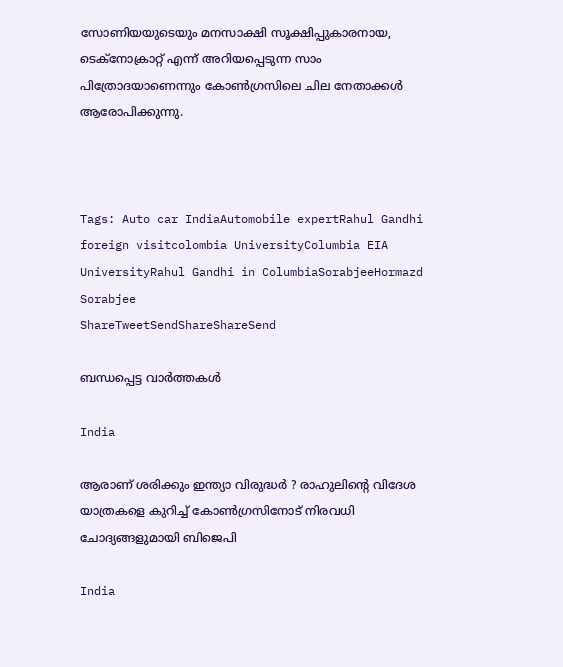സോണിയയുടെയും മനസാക്ഷി സൂക്ഷിപ്പുകാരനായ, ടെക്നോക്രാറ്റ് എന്ന് അറിയപ്പെടുന്ന സാം പിത്രോദയാണെന്നും കോണ്‍ഗ്രസിലെ ചില നേതാക്കള്‍ ആരോപിക്കുന്നു.



Tags: Auto car IndiaAutomobile expertRahul Gandhi foreign visitcolombia UniversityColumbia EIA UniversityRahul Gandhi in ColumbiaSorabjeeHormazd Sorabjee
ShareTweetSendShareShareSend

ബന്ധപ്പെട്ട വാര്‍ത്തകള്‍

India

ആരാണ് ശരിക്കും ഇന്ത്യാ വിരുദ്ധർ ? രാഹുലിന്റെ വിദേശ യാത്രകളെ കുറിച്ച് കോൺഗ്രസിനോട് നിരവധി ചോദ്യങ്ങളുമായി ബിജെപി

India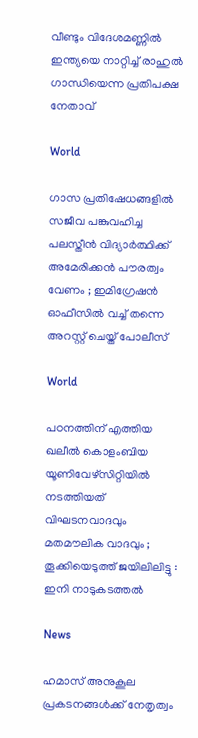വീണ്ടും വിദേശമണ്ണില്‍ ഇന്ത്യയെ നാറ്റിച്ച് രാഹുല്‍ ഗാന്ധിയെന്ന പ്രതിപക്ഷ നേതാവ്

World

ഗാസ പ്രതിഷേധങ്ങളിൽ സജീവ പങ്കുവഹിച്ച പലസ്തീൻ വിദ്യാർത്ഥിക്ക് അമേരിക്കൻ പൗരത്വം വേണം ; ഇമിഗ്രേഷൻ ഓഫീസിൽ വച്ച് തന്നെ അറസ്റ്റ് ചെയ്ത് പോലീസ്

World

പഠനത്തിന് എത്തിയ ഖലീൽ കൊളംബിയ യൂണിവേഴ്സിറ്റിയിൽ നടത്തിയത് വിഘടനവാദവും മതമൗലിക വാദവും ; തൂക്കിയെടുത്ത് ജയിലിലിട്ടു : ഇനി നാടുകടത്തൽ

News

ഹമാസ് അനുകൂല പ്രകടനങ്ങള്‍ക്ക് നേതൃത്വം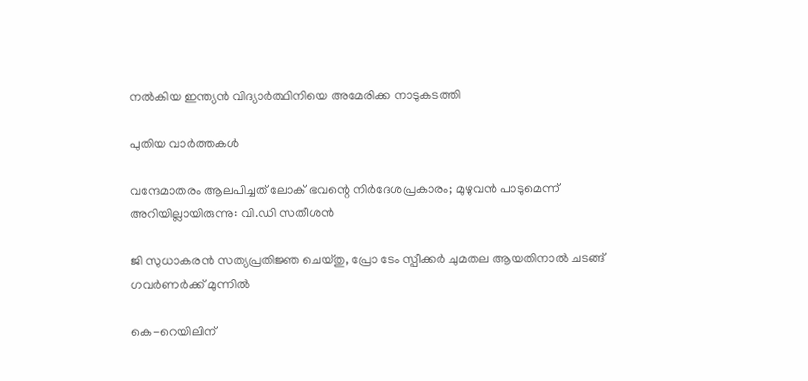നല്‍കിയ ഇന്ത്യന്‍ വിദ്യാര്‍ത്ഥിനിയെ അമേരിക്ക നാടുകടത്തി

പുതിയ വാര്‍ത്തകള്‍

വന്ദേമാതരം ആലപിച്ചത് ലോക് ഭവന്റെ നിർദേശപ്രകാരം; മുഴുവൻ പാടുമെന്ന് അറിയില്ലായിരുന്നു: വി.ഡി സതീശൻ

ജി സുധാകരൻ സത്യപ്രതിജ്ഞ ചെയ്തു, പ്രോ ടേം സ്പീക്കർ ചുമതല ആയതിനാൽ ചടങ്ങ് ഗവർണർക്ക് മുന്നിൽ

കെ-റെയിലിന്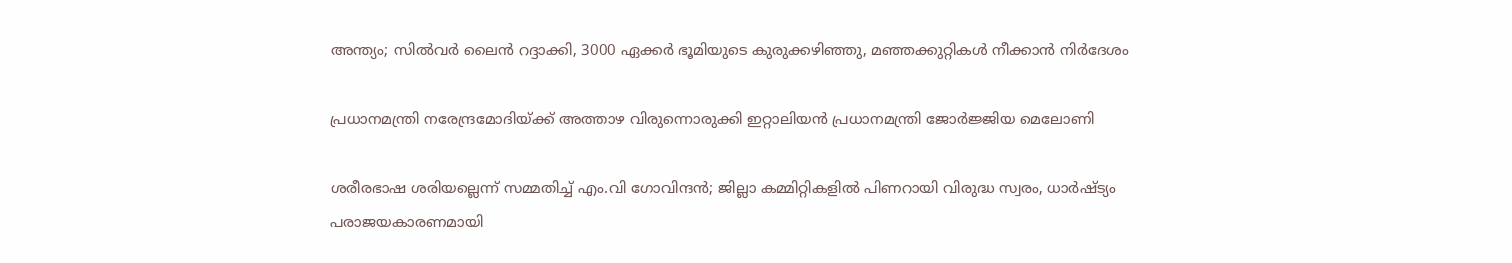അന്ത്യം; സിൽവർ ലൈൻ റദ്ദാക്കി, 3000 ഏക്കർ ഭൂമിയുടെ കുരുക്കഴിഞ്ഞു, മഞ്ഞക്കുറ്റികൾ നീക്കാൻ നിർദേശം

പ്രധാനമന്ത്രി നരേന്ദ്രമോദിയ്‌ക്ക് അത്താഴ വിരുന്നൊരുക്കി ഇറ്റാലിയൻ പ്രധാനമന്ത്രി ജോർജ്ജിയ മെലോണി

ശരീരഭാഷ ശരിയല്ലെന്ന് സമ്മതിച്ച് എം.വി ഗോവിന്ദൻ; ജില്ലാ കമ്മിറ്റികളിൽ പിണറായി വിരുദ്ധ സ്വരം, ധാർഷ്ട്യം പരാജയകാരണമായി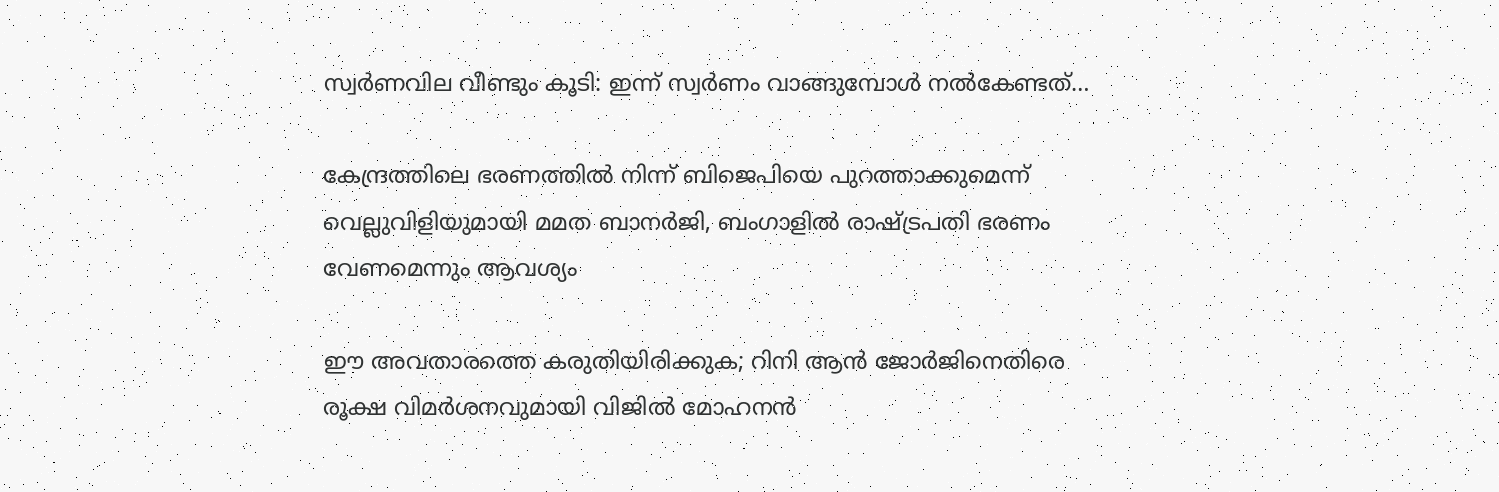സ്വർണവില വീണ്ടും കൂടി: ഇന്ന് സ്വർണം വാങ്ങുമ്പോൾ നൽകേണ്ടത്…

കേന്ദ്രത്തിലെ ഭരണത്തിൽ നിന്ന് ബിജെപിയെ പുറത്താക്കുമെന്ന് വെല്ലുവിളിയുമായി മമത ബാനർജി, ബംഗാളിൽ രാഷ്‌ട്രപതി ഭരണം വേണമെന്നും ആവശ്യം

ഈ അവതാരത്തെ കരുതിയിരിക്കുക; റിനി ആൻ ജോർജിനെതിരെ രൂക്ഷ വിമർശനവുമായി വിജിൽ മോഹനൻ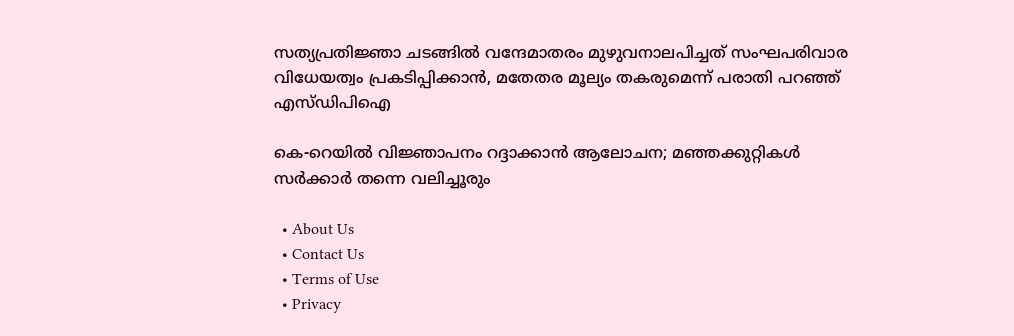സത്യപ്രതിജ്ഞാ ചടങ്ങില്‍ വന്ദേമാതരം മുഴുവനാലപിച്ചത് സംഘപരിവാര വിധേയത്വം പ്രകടിപ്പിക്കാൻ, മതേതര മൂല്യം തകരുമെന്ന് പരാതി പറഞ്ഞ് എസ്ഡിപിഐ

കെ-റെയിൽ വിജ്ഞാപനം റദ്ദാക്കാൻ ആലോചന; മഞ്ഞക്കുറ്റികൾ സർക്കാർ തന്നെ വലിച്ചൂരും

  • About Us
  • Contact Us
  • Terms of Use
  • Privacy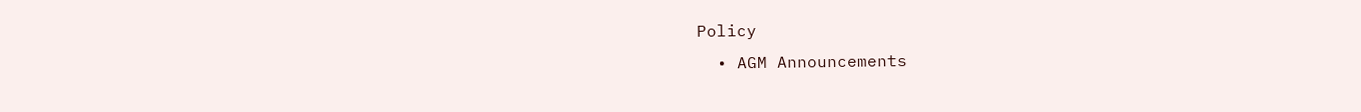Policy
  • AGM Announcements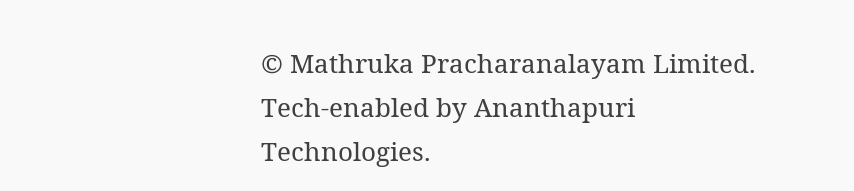© Mathruka Pracharanalayam Limited.
Tech-enabled by Ananthapuri Technologies.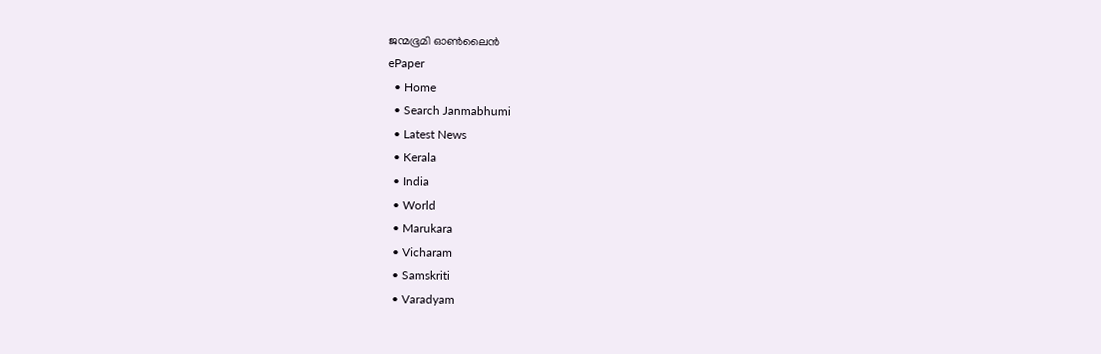ജന്മഭൂമി ഓണ്‍ലൈന്‍
ePaper
  • Home
  • Search Janmabhumi
  • Latest News
  • Kerala
  • India
  • World
  • Marukara
  • Vicharam
  • Samskriti
  • Varadyam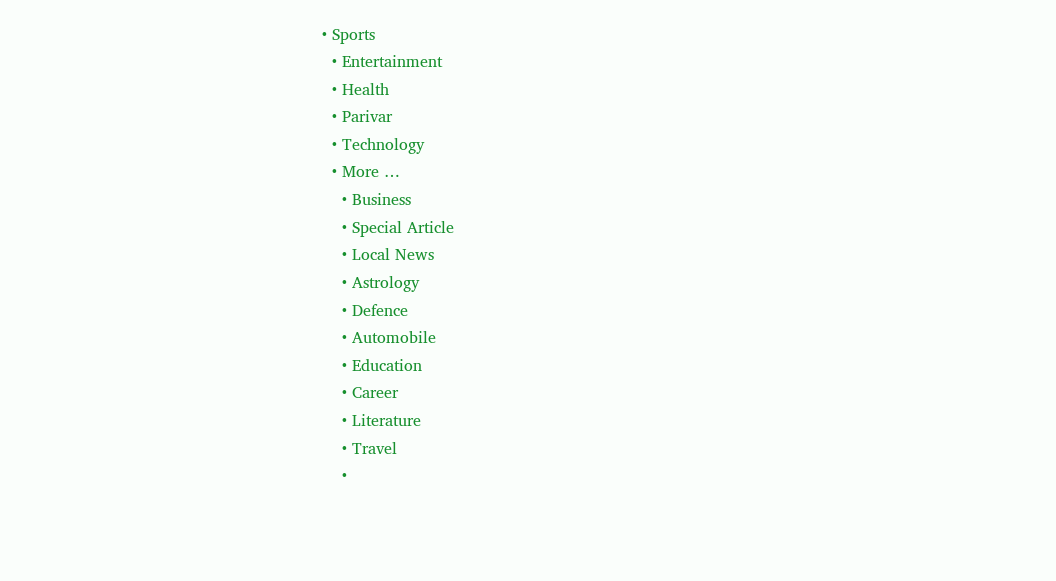• Sports
  • Entertainment
  • Health
  • Parivar
  • Technology
  • More …
    • Business
    • Special Article
    • Local News
    • Astrology
    • Defence
    • Automobile
    • Education
    • Career
    • Literature
    • Travel
    •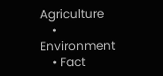Agriculture
    • Environment
    • Fact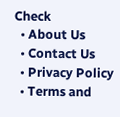Check
  • About Us
  • Contact Us
  • Privacy Policy
  • Terms and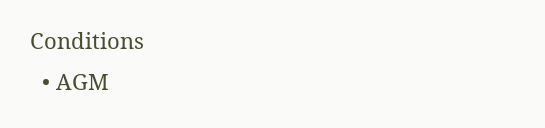Conditions
  • AGM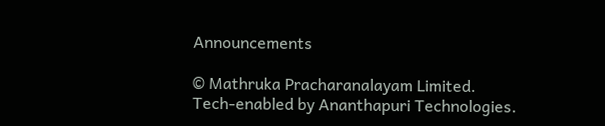Announcements

© Mathruka Pracharanalayam Limited.
Tech-enabled by Ananthapuri Technologies.